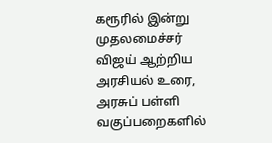கரூரில் இன்று முதலமைச்சர் விஜய் ஆற்றிய அரசியல் உரை, அரசுப் பள்ளி வகுப்பறைகளில்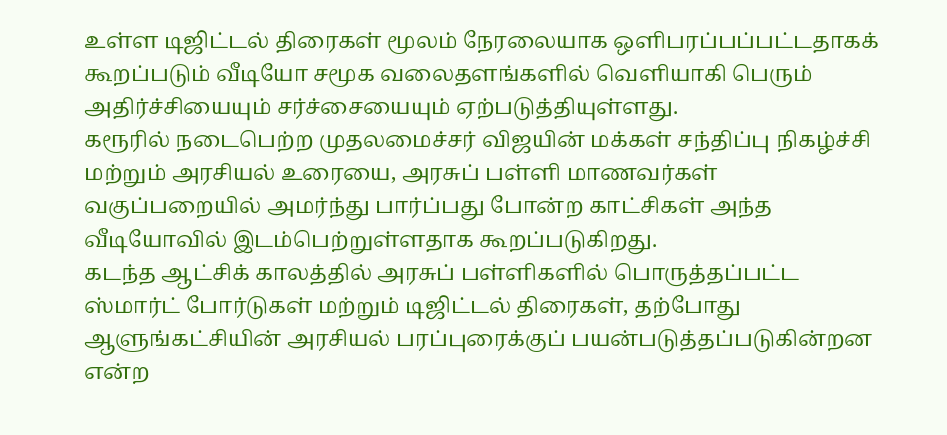உள்ள டிஜிட்டல் திரைகள் மூலம் நேரலையாக ஒளிபரப்பப்பட்டதாகக் கூறப்படும் வீடியோ சமூக வலைதளங்களில் வெளியாகி பெரும் அதிர்ச்சியையும் சர்ச்சையையும் ஏற்படுத்தியுள்ளது.
கரூரில் நடைபெற்ற முதலமைச்சர் விஜயின் மக்கள் சந்திப்பு நிகழ்ச்சி மற்றும் அரசியல் உரையை, அரசுப் பள்ளி மாணவர்கள் வகுப்பறையில் அமர்ந்து பார்ப்பது போன்ற காட்சிகள் அந்த வீடியோவில் இடம்பெற்றுள்ளதாக கூறப்படுகிறது.
கடந்த ஆட்சிக் காலத்தில் அரசுப் பள்ளிகளில் பொருத்தப்பட்ட ஸ்மார்ட் போர்டுகள் மற்றும் டிஜிட்டல் திரைகள், தற்போது ஆளுங்கட்சியின் அரசியல் பரப்புரைக்குப் பயன்படுத்தப்படுகின்றன என்ற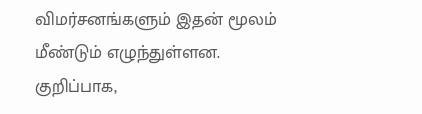விமர்சனங்களும் இதன் மூலம் மீண்டும் எழுந்துள்ளன.
குறிப்பாக,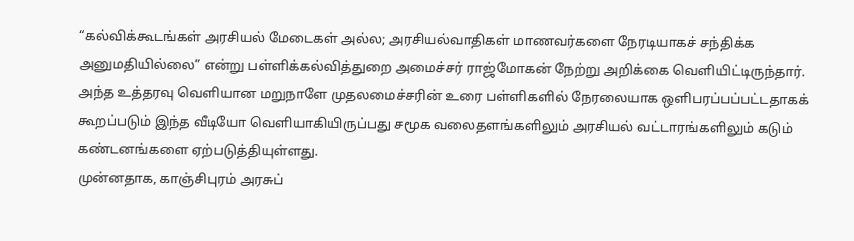“கல்விக்கூடங்கள் அரசியல் மேடைகள் அல்ல; அரசியல்வாதிகள் மாணவர்களை நேரடியாகச் சந்திக்க அனுமதியில்லை” என்று பள்ளிக்கல்வித்துறை அமைச்சர் ராஜ்மோகன் நேற்று அறிக்கை வெளியிட்டிருந்தார்.
அந்த உத்தரவு வெளியான மறுநாளே முதலமைச்சரின் உரை பள்ளிகளில் நேரலையாக ஒளிபரப்பப்பட்டதாகக் கூறப்படும் இந்த வீடியோ வெளியாகியிருப்பது சமூக வலைதளங்களிலும் அரசியல் வட்டாரங்களிலும் கடும் கண்டனங்களை ஏற்படுத்தியுள்ளது.
முன்னதாக, காஞ்சிபுரம் அரசுப்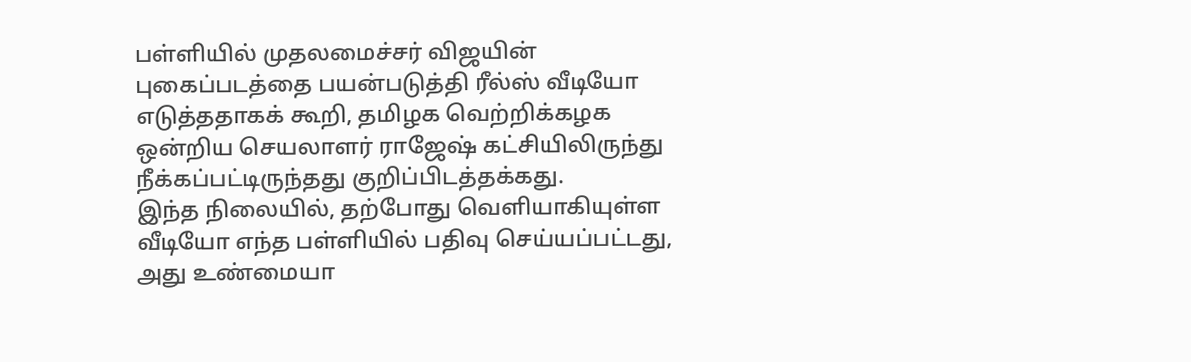பள்ளியில் முதலமைச்சர் விஜயின் புகைப்படத்தை பயன்படுத்தி ரீல்ஸ் வீடியோ எடுத்ததாகக் கூறி, தமிழக வெற்றிக்கழக ஒன்றிய செயலாளர் ராஜேஷ் கட்சியிலிருந்து நீக்கப்பட்டிருந்தது குறிப்பிடத்தக்கது.
இந்த நிலையில், தற்போது வெளியாகியுள்ள வீடியோ எந்த பள்ளியில் பதிவு செய்யப்பட்டது, அது உண்மையா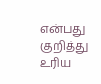என்பது குறித்து உரிய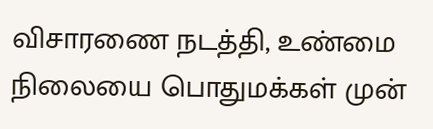விசாரணை நடத்தி, உண்மை நிலையை பொதுமக்கள் முன்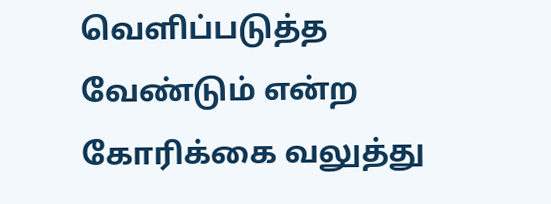வெளிப்படுத்த வேண்டும் என்ற கோரிக்கை வலுத்து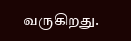வருகிறது.